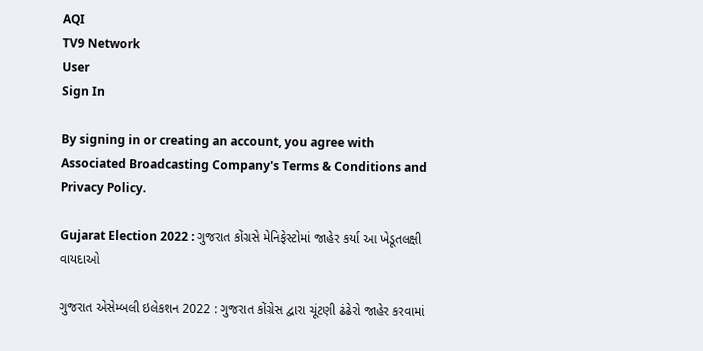AQI
TV9 Network
User
Sign In

By signing in or creating an account, you agree with Associated Broadcasting Company's Terms & Conditions and Privacy Policy.

Gujarat Election 2022 : ગુજરાત કોંગ્રસે મેનિફેસ્ટોમાં જાહેર કર્યા આ ખેડૂતલક્ષી વાયદાઓ

ગુજરાત એસેમ્બલી ઇલેકશન 2022 : ગુજરાત કોંગ્રેસ દ્વારા ચૂંટણી ઢંઢેરો જાહેર કરવામાં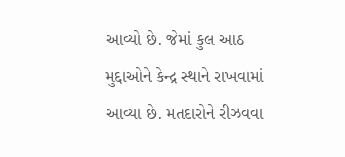આવ્યો છે. જેમાં કુલ આઠ મુદ્દાઓને કેન્દ્ર સ્થાને રાખવામાં આવ્યા છે. મતદારોને રીઝવવા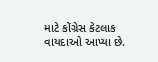માટે કોંગ્રેસ કેટલાક વાયદાઓ આપ્યા છે.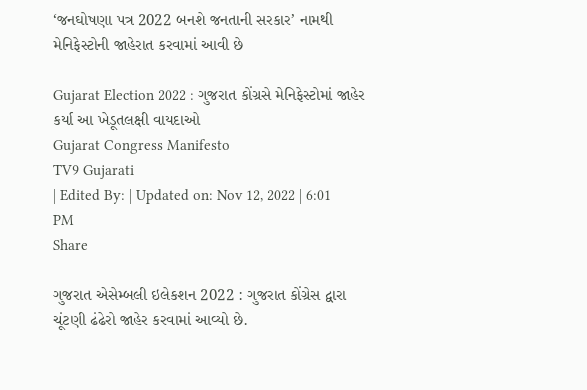‘જનઘોષણા પત્ર 2022 બનશે જનતાની સરકાર’ નામથી મેનિફેસ્ટોની જાહેરાત કરવામાં આવી છે

Gujarat Election 2022 : ગુજરાત કોંગ્રસે મેનિફેસ્ટોમાં જાહેર કર્યા આ ખેડૂતલક્ષી વાયદાઓ
Gujarat Congress Manifesto
TV9 Gujarati
| Edited By: | Updated on: Nov 12, 2022 | 6:01 PM
Share

ગુજરાત એસેમ્બલી ઇલેકશન 2022 : ગુજરાત કોંગ્રેસ દ્વારા ચૂંટણી ઢંઢેરો જાહેર કરવામાં આવ્યો છે.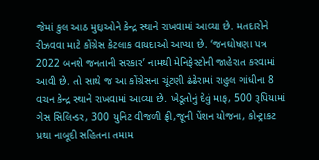જેમાં કુલ આઠ મુદ્દાઓને કેન્દ્ર સ્થાને રાખવામાં આવ્યા છે. મતદારોને રીઝવવા માટે કોંગ્રેસ કેટલાક વાયદાઓ આપ્યા છે. ‘જનઘોષણા પત્ર 2022 બનશે જનતાની સરકાર’ નામથી મેનિફેસ્ટોની જાહેરાત કરવામાં આવી છે. તો સાથે જ આ કોંગ્રેસના ચૂંટણી ઢંઢેરામાં રાહુલ ગાંધીના 8 વચન કેન્દ્ર સ્થાને રાખવામાં આવ્યા છે. ખેડૂતોનું દેવું માફ, 500 રૂપિયામાં ગેસ સિલિન્ડર, 300 યુનિટ વીજળી ફ્રી,જૂની પેંશન યોજના, કોન્ટ્રાકટ પ્રથા નાબૂદી સહિતના તમામ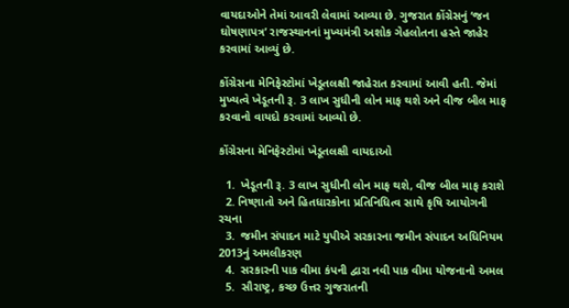વાયદાઓને તેમાં આવરી લેવામાં આવ્યા છે. ગુજરાત કોંગ્રેસનું ‘જન ઘોષણાપત્ર’ રાજસ્થાનનાં મુખ્યમંત્રી અશોક ગેહલોતના હસ્તે જાહેર કરવામાં આવ્યું છે.

કોંગ્રેસના મેનિફેસ્ટોમાં ખેડૂતલક્ષી જાહેરાત કરવામાં આવી હતી. જેમાં મુખ્યત્વે ખેડૂતની રૂ. 3 લાખ સુધીની લોન માફ થશે અને વીજ બીલ માફ કરવાનો વાયદો કરવામાં આવ્યો છે.

કોંગ્રેસના મેનિફેસ્ટોમાં ખેડૂતલક્ષી વાયદાઓ

  1.  ખેડૂતની રૂ. 3 લાખ સુધીની લોન માફ થશે, વીજ બીલ માફ કરાશે
  2. નિષ્ણાતો અને હિતધારકોના પ્રતિનિધિત્વ સાથે કૃષિ આયોગની રચના
  3.  જમીન સંપાદન માટે યુપીએ સરકારના જમીન સંપાદન અધિનિયમ 2013નું અમલીકરણ
  4.  સરકારની પાક વીમા કંપની દ્વારા નવી પાક વીમા યોજનાનો અમલ
  5.  સૌરાષ્ટ્ર, કચ્છ ઉત્તર ગુજરાતની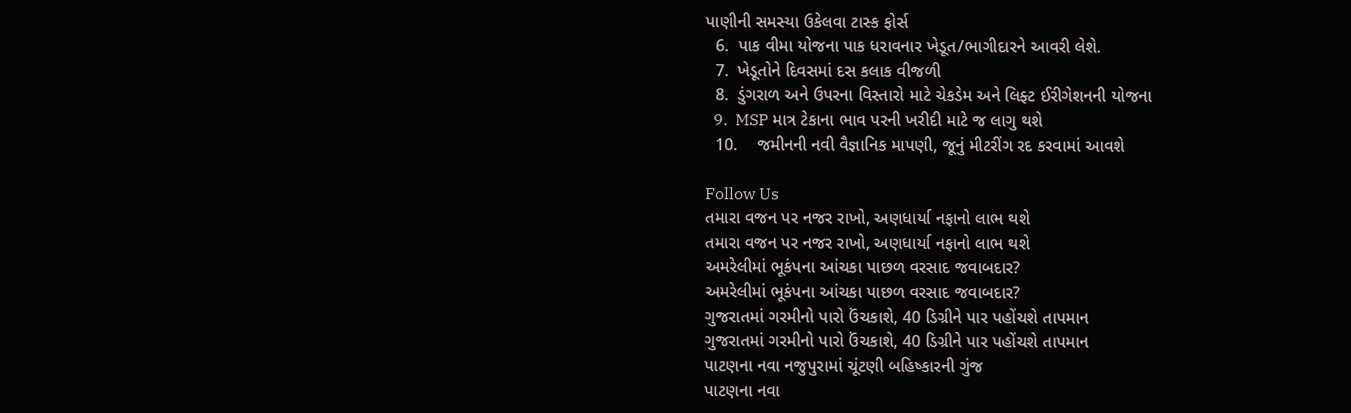પાણીની સમસ્યા ઉકેલવા ટાસ્ક ફોર્સ
  6.  પાક વીમા યોજના પાક ધરાવનાર ખેડૂત/ભાગીદારને આવરી લેશે.
  7.  ખેડૂતોને દિવસમાં દસ કલાક વીજળી
  8.  ડુંગરાળ અને ઉપરના વિસ્તારો માટે ચેકડેમ અને લિફ્ટ ઈરીગેશનની યોજના
  9.  MSP માત્ર ટેકાના ભાવ પરની ખરીદી માટે જ લાગુ થશે
  10.    જમીનની નવી વૈજ્ઞાનિક માપણી, જૂનું મીટરીંગ રદ કરવામાં આવશે

Follow Us
તમારા વજન પર નજર રાખો, અણધાર્યા નફાનો લાભ થશે
તમારા વજન પર નજર રાખો, અણધાર્યા નફાનો લાભ થશે
અમરેલીમાં ભૂકંપના આંચકા પાછળ વરસાદ જવાબદાર?
અમરેલીમાં ભૂકંપના આંચકા પાછળ વરસાદ જવાબદાર?
ગુજરાતમાં ગરમીનો પારો ઉંચકાશે, 40 ડિગ્રીને પાર પહોંચશે તાપમાન
ગુજરાતમાં ગરમીનો પારો ઉંચકાશે, 40 ડિગ્રીને પાર પહોંચશે તાપમાન
પાટણના નવા નજુપુરામાં ચૂંટણી બહિષ્કારની ગુંજ
પાટણના નવા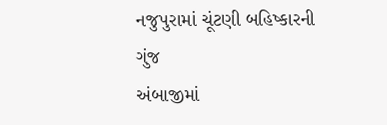નજુપુરામાં ચૂંટણી બહિષ્કારની ગુંજ
અંબાજીમાં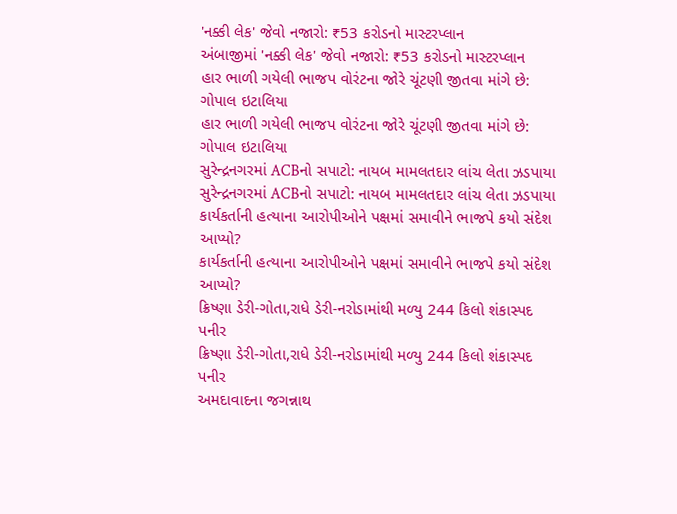'નક્કી લેક' જેવો નજારો: ₹53 કરોડનો માસ્ટરપ્લાન
અંબાજીમાં 'નક્કી લેક' જેવો નજારો: ₹53 કરોડનો માસ્ટરપ્લાન
હાર ભાળી ગયેલી ભાજપ વોરંટના જોરે ચૂંટણી જીતવા માંગે છે: ગોપાલ ઇટાલિયા
હાર ભાળી ગયેલી ભાજપ વોરંટના જોરે ચૂંટણી જીતવા માંગે છે: ગોપાલ ઇટાલિયા
સુરેન્દ્રનગરમાં ACBનો સપાટો: નાયબ મામલતદાર લાંચ લેતા ઝડપાયા
સુરેન્દ્રનગરમાં ACBનો સપાટો: નાયબ મામલતદાર લાંચ લેતા ઝડપાયા
કાર્યકર્તાની હત્યાના આરોપીઓને પક્ષમાં સમાવીને ભાજપે કયો સંદેશ આપ્યો?
કાર્યકર્તાની હત્યાના આરોપીઓને પક્ષમાં સમાવીને ભાજપે કયો સંદેશ આપ્યો?
ક્રિષ્ણા ડેરી-ગોતા,રાધે ડેરી-નરોડામાંથી મળ્યુ 244 કિલો શંકાસ્પદ પનીર
ક્રિષ્ણા ડેરી-ગોતા,રાધે ડેરી-નરોડામાંથી મળ્યુ 244 કિલો શંકાસ્પદ પનીર
અમદાવાદના જગન્નાથ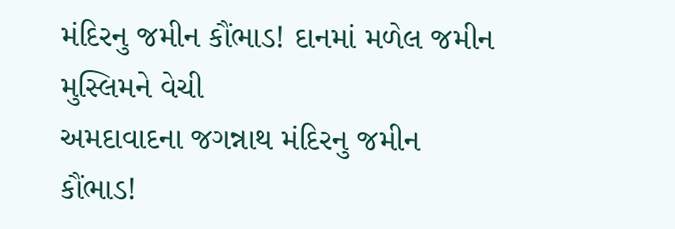મંદિરનુ જમીન કૌંભાડ! દાનમાં મળેલ જમીન મુસ્લિમને વેચી
અમદાવાદના જગન્નાથ મંદિરનુ જમીન કૌંભાડ!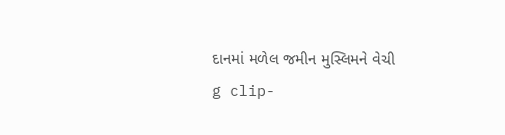દાનમાં મળેલ જમીન મુસ્લિમને વેચી
g clip-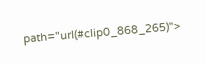path="url(#clip0_868_265)">